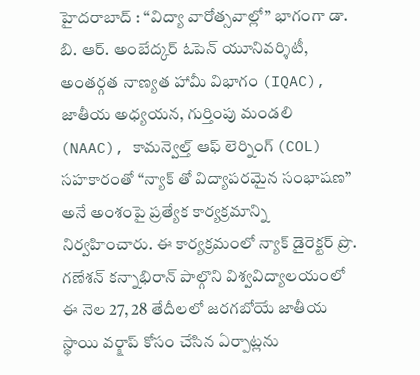హైదరాబాద్ : “విద్యా వారోత్సవాల్లో” భాగంగా డా. బి. ఆర్. అంబేద్కర్ ఓపెన్ యూనివర్శిటీ, అంతర్గత నాణ్యత హామీ విభాగం (IQAC), జాతీయ అధ్యయన, గుర్తింపు మండలి (NAAC), కామన్వెల్త్ ఆఫ్ లెర్నింగ్ (COL) సహకారంతో “న్యాక్ తో విద్యాపరమైన సంభాషణ” అనే అంశంపై ప్రత్యేక కార్యక్రమాన్ని నిర్వహించారు. ఈ కార్యక్రమంలో న్యాక్ డైరెక్టర్ ప్రొ. గణేశన్ కన్నాభిరాన్ పాల్గొని విశ్వవిద్యాలయంలో ఈ నెల 27, 28 తేదీలలో జరగబోయే జాతీయ స్థాయి వర్క్షాప్ కోసం చేసిన ఏర్పాట్లను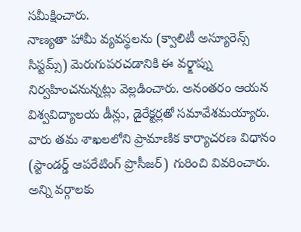సమీక్షించారు.
నాణ్యతా హామీ వ్యవస్థలను (క్వాలిటీ అస్యూరెన్స్ సిస్టమ్స్) మెరుగుపరచడానికి ఈ వర్క్షాప్ను నిర్వహించనున్నట్లు వెల్లడించారు. అనంతరం ఆయన విశ్వవిద్యాలయ డీన్లు, డైరేక్టర్లతో సమావేశమయ్యారు. వారు తమ శాఖలలోని ప్రామాణిక కార్యాచరణ విధానం (స్టాండర్డ్ ఆపరేటింగ్ ప్రొసీజర్) గురించి వివరించారు. అన్ని వర్గాలకు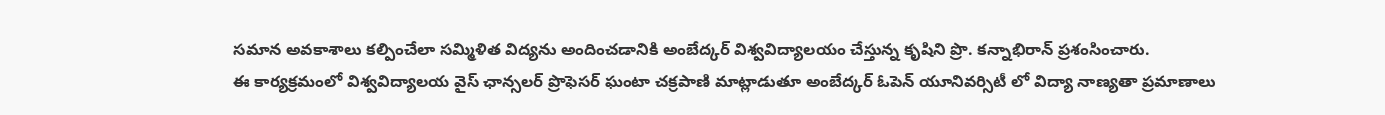సమాన అవకాశాలు కల్పించేలా సమ్మిళిత విద్యను అందించడానికి అంబేద్కర్ విశ్వవిద్యాలయం చేస్తున్న కృషిని ప్రొ. కన్నాభిరాన్ ప్రశంసించారు.
ఈ కార్యక్రమంలో విశ్వవిద్యాలయ వైస్ ఛాన్సలర్ ప్రొఫెసర్ ఘంటా చక్రపాణి మాట్లాడుతూ అంబేద్కర్ ఓపెన్ యూనివర్సిటీ లో విద్యా నాణ్యతా ప్రమాణాలు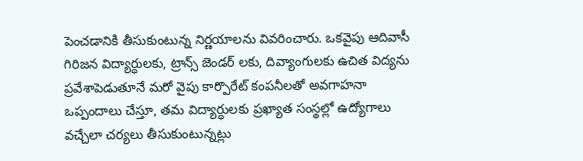పెంచడానికి తీసుకుంటున్న నిర్ణయాలను వివరించారు. ఒకవైపు ఆదివాసీ గిరిజన విద్యార్ధులకు, ట్రాన్స్ జెండర్ లకు, దివ్యాంగులకు ఉచిత విద్యను ప్రవేశాపెడుతూనే మరో వైపు కార్పొరేట్ కంపనీలతో అవగాహనా ఒప్పందాలు చేస్తూ, తమ విద్యార్ధులకు ప్రఖ్యాత సంస్థల్లో ఉద్యోగాలు వచ్చేలా చర్యలు తీసుకుంటున్నట్లు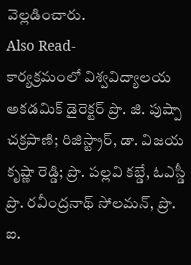వెల్లడించారు.
Also Read-
కార్యక్రమంలో విశ్వవిద్యాలయ అకడమిక్ డైరెక్టర్ ప్రొ. జి. పుష్పా చక్రపాణి; రిజిస్ట్రార్, డా. విజయ కృష్ణా రెడ్డి; ప్రొ. పల్లవి కబ్డే, ఓఎస్డీ ప్రొ. రవీంద్రనాథ్ సోలమన్, ప్రొ. ఐ.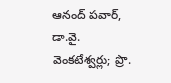ఆనంద్ పవార్, డా.వై. వెంకటేశ్వర్లు; ప్రొ.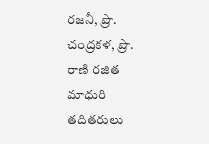రజనీ, ప్రొ. చంద్రకళ, ప్రొ. రాణి రజిత మాధురి తదితరులు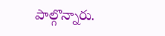పాల్గొన్నారు.